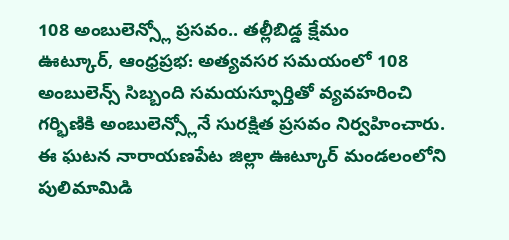108 అంబులెన్స్లో ప్రసవం.. తల్లీబిడ్డ క్షేమం
ఊట్కూర్, ఆంధ్రప్రభ: అత్యవసర సమయంలో 108 అంబులెన్స్ సిబ్బంది సమయస్ఫూర్తితో వ్యవహరించి గర్భిణికి అంబులెన్స్లోనే సురక్షిత ప్రసవం నిర్వహించారు. ఈ ఘటన నారాయణపేట జిల్లా ఊట్కూర్ మండలంలోని పులిమామిడి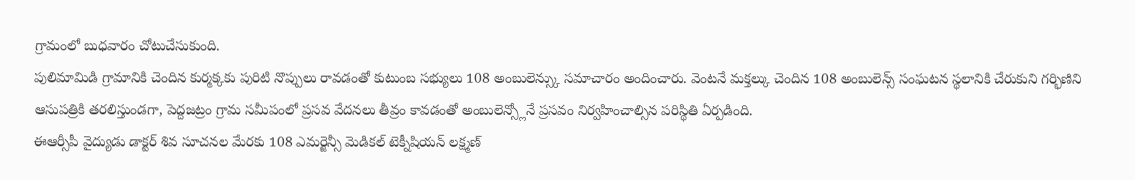గ్రామంలో బుధవారం చోటుచేసుకుంది.
పులిమామిడి గ్రామానికి చెందిన కుర్మక్కకు పురిటి నొప్పులు రావడంతో కుటుంబ సభ్యులు 108 అంబులెన్స్కు సమాచారం అందించారు. వెంటనే మక్తల్కు చెందిన 108 అంబులెన్స్ సంఘటన స్థలానికి చేరుకుని గర్భిణిని ఆసుపత్రికి తరలిస్తుండగా, పెద్దజట్రం గ్రామ సమీపంలో ప్రసవ వేదనలు తీవ్రం కావడంతో అంబులెన్స్లోనే ప్రసవం నిర్వహించాల్సిన పరిస్థితి ఏర్పడింది.
ఈఆర్సీపీ వైద్యుడు డాక్టర్ శివ సూచనల మేరకు 108 ఎమర్జెన్సీ మెడికల్ టెక్నీషియన్ లక్ష్మణ్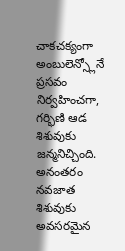చాకచక్యంగా అంబులెన్స్లోనే ప్రసవం నిర్వహించగా, గర్భిణి ఆడ శిశువుకు జన్మనిచ్చింది.
అనంతరం నవజాత శిశువుకు అవసరమైన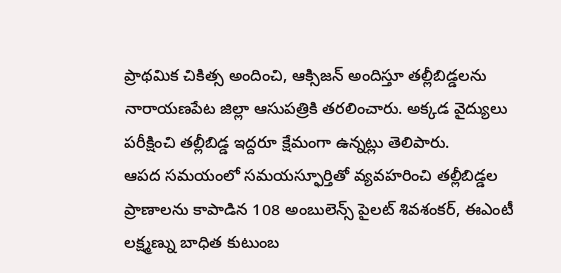ప్రాథమిక చికిత్స అందించి, ఆక్సిజన్ అందిస్తూ తల్లీబిడ్డలను నారాయణపేట జిల్లా ఆసుపత్రికి తరలించారు. అక్కడ వైద్యులు పరీక్షించి తల్లీబిడ్డ ఇద్దరూ క్షేమంగా ఉన్నట్లు తెలిపారు.
ఆపద సమయంలో సమయస్ఫూర్తితో వ్యవహరించి తల్లీబిడ్డల ప్రాణాలను కాపాడిన 108 అంబులెన్స్ పైలట్ శివశంకర్, ఈఎంటీ లక్ష్మణ్ను బాధిత కుటుంబ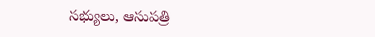సభ్యులు, ఆసుపత్రి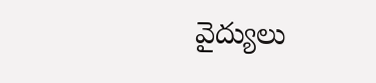వైద్యులు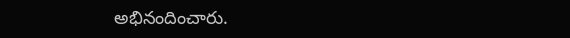అభినందించారు.